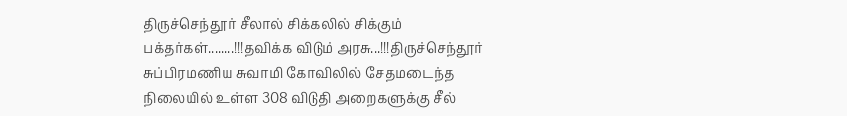திருச்செந்தூர் சீலால் சிக்கலில் சிக்கும் பக்தர்கள்........!!!தவிக்க விடும் அரசு...!!!திருச்செந்தூர் சுப்பிரமணிய சுவாமி கோவிலில் சேதமடைந்த நிலையில் உள்ள 308 விடுதி அறைகளுக்கு சீல்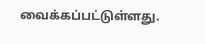வைக்கப்பட்டுள்ளது.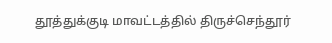தூத்துக்குடி மாவட்டத்தில் திருச்செந்தூர்